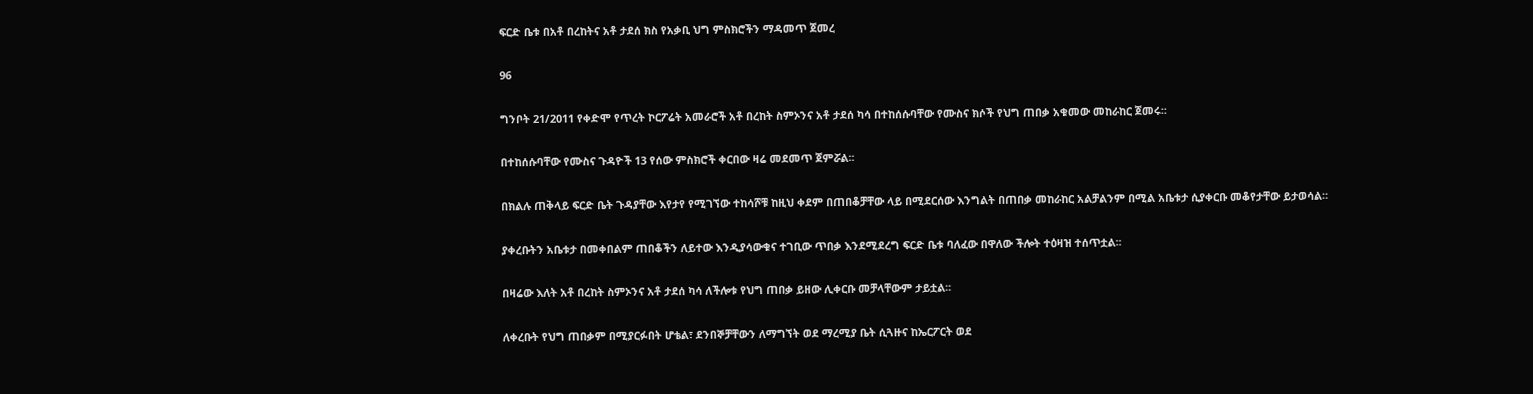ፍርድ ቤቱ በአቶ በረከትና አቶ ታደሰ ክስ የአቃቢ ህግ ምስክሮችን ማዳመጥ ጀመረ

96

ግንቦት 21/2011 የቀድሞ የጥረት ኮርፖሬት አመራሮች አቶ በረከት ስምኦንና አቶ ታደሰ ካሳ በተከሰሱባቸው የሙስና ክሶች የህግ ጠበቃ አቁመው መከራከር ጀመሩ፡፡

በተከሰሱባቸው የሙስና ጉዳዮች 13 የሰው ምስክሮች ቀርበው ዛሬ መደመጥ ጀምሯል፡፡

በክልሉ ጠቅላይ ፍርድ ቤት ጉዳያቸው እየታየ የሚገኘው ተከሳሾቹ ከዚህ ቀደም በጠበቆቻቸው ላይ በሚደርሰው እንግልት በጠበቃ መከራከር አልቻልንም በሚል አቤቱታ ሲያቀርቡ መቆየታቸው ይታወሳል።

ያቀረቡትን አቤቱታ በመቀበልም ጠበቆችን ለይተው እንዲያሳውቁና ተገቢው ጥበቃ እንደሚደረግ ፍርድ ቤቱ ባለፈው በዋለው ችሎት ተዕዛዝ ተሰጥቷል፡፡

በዛሬው እለት አቶ በረከት ስምኦንና አቶ ታደሰ ካሳ ለችሎቱ የህግ ጠበቃ ይዘው ሊቀርቡ መቻላቸውም ታይቷል፡፡

ለቀረቡት የህግ ጠበቃም በሚያርፉበት ሆቴል፣ ደንበኞቻቸውን ለማግኘት ወደ ማረሚያ ቤት ሲጓዙና ከኤርፖርት ወደ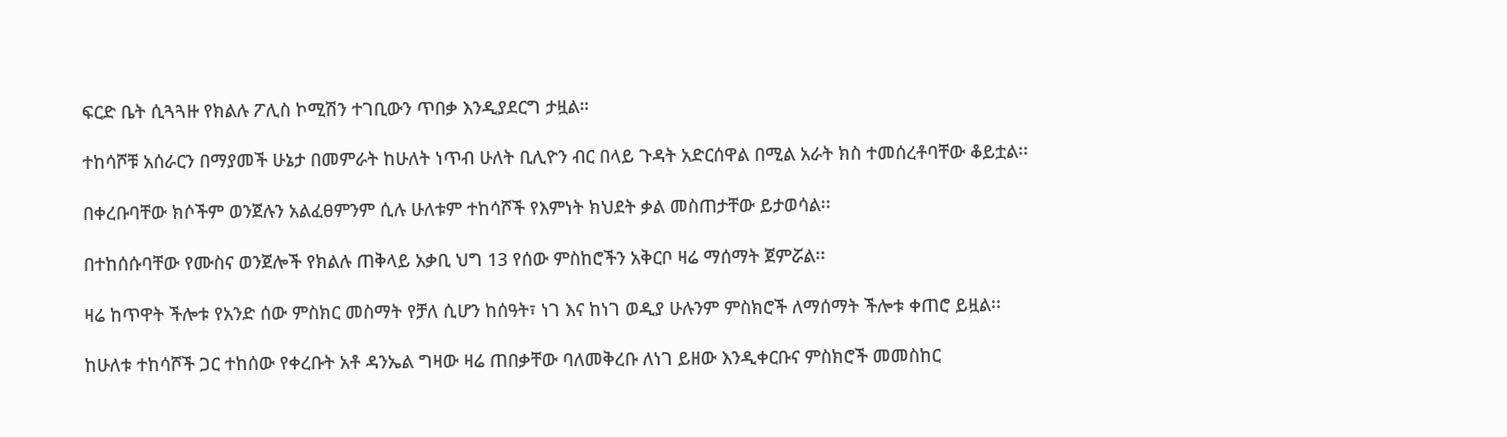ፍርድ ቤት ሲጓጓዙ የክልሉ ፖሊስ ኮሚሽን ተገቢውን ጥበቃ እንዲያደርግ ታዟል።

ተከሳሾቹ አሰራርን በማያመች ሁኔታ በመምራት ከሁለት ነጥብ ሁለት ቢሊዮን ብር በላይ ጉዳት አድርሰዋል በሚል አራት ክስ ተመሰረቶባቸው ቆይቷል፡፡

በቀረቡባቸው ክሶችም ወንጀሉን አልፈፀምንም ሲሉ ሁለቱም ተከሳሾች የእምነት ክህደት ቃል መስጠታቸው ይታወሳል፡፡

በተከሰሱባቸው የሙስና ወንጀሎች የክልሉ ጠቅላይ አቃቢ ህግ 13 የሰው ምስከሮችን አቅርቦ ዛሬ ማሰማት ጀምሯል፡፡

ዛሬ ከጥዋት ችሎቱ የአንድ ሰው ምስክር መስማት የቻለ ሲሆን ከሰዓት፣ ነገ እና ከነገ ወዲያ ሁሉንም ምስክሮች ለማሰማት ችሎቱ ቀጠሮ ይዟል፡፡

ከሁለቱ ተከሳሾች ጋር ተከሰው የቀረቡት አቶ ዳንኤል ግዛው ዛሬ ጠበቃቸው ባለመቅረቡ ለነገ ይዘው እንዲቀርቡና ምስክሮች መመስከር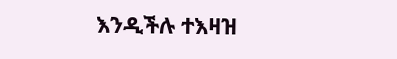እንዲችሉ ተእዛዝ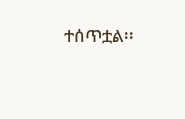ተሰጥቷል፡፡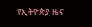የኢትዮጵያ ዜና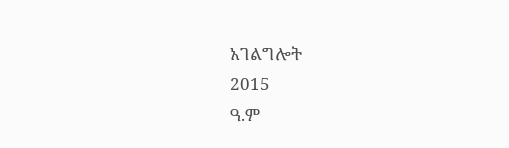አገልግሎት
2015
ዓ.ም